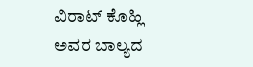ವಿರಾಟ್ ಕೊಹ್ಲಿ ಅವರ ಬಾಲ್ಯದ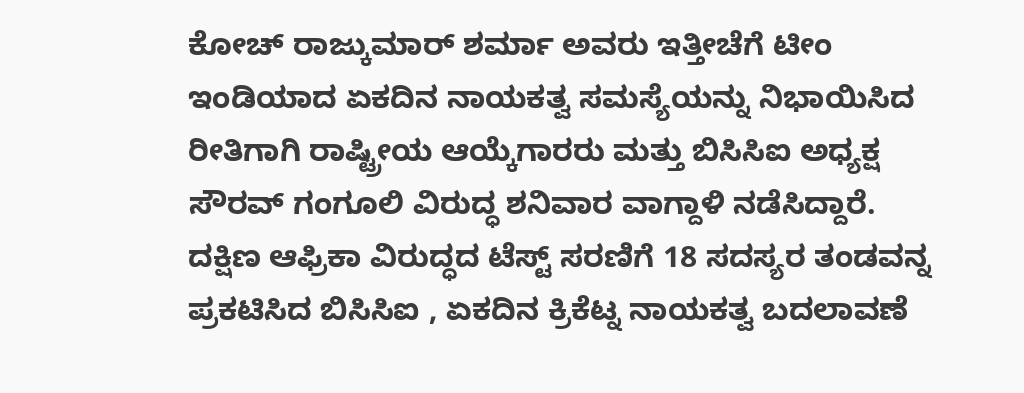ಕೋಚ್ ರಾಜ್ಕುಮಾರ್ ಶರ್ಮಾ ಅವರು ಇತ್ತೀಚೆಗೆ ಟೀಂ ಇಂಡಿಯಾದ ಏಕದಿನ ನಾಯಕತ್ವ ಸಮಸ್ಯೆಯನ್ನು ನಿಭಾಯಿಸಿದ ರೀತಿಗಾಗಿ ರಾಷ್ಟ್ರೀಯ ಆಯ್ಕೆಗಾರರು ಮತ್ತು ಬಿಸಿಸಿಐ ಅಧ್ಯಕ್ಷ ಸೌರವ್ ಗಂಗೂಲಿ ವಿರುದ್ಧ ಶನಿವಾರ ವಾಗ್ದಾಳಿ ನಡೆಸಿದ್ದಾರೆ.
ದಕ್ಷಿಣ ಆಫ್ರಿಕಾ ವಿರುದ್ಧದ ಟೆಸ್ಟ್ ಸರಣಿಗೆ 18 ಸದಸ್ಯರ ತಂಡವನ್ನ ಪ್ರಕಟಿಸಿದ ಬಿಸಿಸಿಐ , ಏಕದಿನ ಕ್ರಿಕೆಟ್ನ ನಾಯಕತ್ವ ಬದಲಾವಣೆ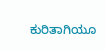ಕುರಿತಾಗಿಯೂ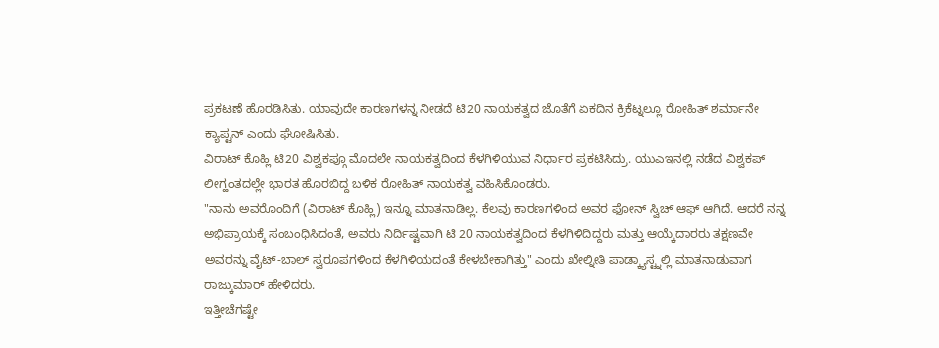ಪ್ರಕಟಣೆ ಹೊರಡಿಸಿತು. ಯಾವುದೇ ಕಾರಣಗಳನ್ನ ನೀಡದೆ ಟಿ20 ನಾಯಕತ್ವದ ಜೊತೆಗೆ ಏಕದಿನ ಕ್ರಿಕೆಟ್ನಲ್ಲೂ ರೋಹಿತ್ ಶರ್ಮಾನೇ ಕ್ಯಾಪ್ಟನ್ ಎಂದು ಘೋಷಿಸಿತು.
ವಿರಾಟ್ ಕೊಹ್ಲಿ ಟಿ20 ವಿಶ್ವಕಪ್ಗೂ ಮೊದಲೇ ನಾಯಕತ್ವದಿಂದ ಕೆಳಗಿಳಿಯುವ ನಿರ್ಧಾರ ಪ್ರಕಟಿಸಿದ್ರು. ಯುಎಇನಲ್ಲಿ ನಡೆದ ವಿಶ್ವಕಪ್ ಲೀಗ್ಹಂತದಲ್ಲೇ ಭಾರತ ಹೊರಬಿದ್ದ ಬಳಿಕ ರೋಹಿತ್ ನಾಯಕತ್ವ ವಹಿಸಿಕೊಂಡರು.
"ನಾನು ಅವರೊಂದಿಗೆ (ವಿರಾಟ್ ಕೊಹ್ಲಿ) ಇನ್ನೂ ಮಾತನಾಡಿಲ್ಲ. ಕೆಲವು ಕಾರಣಗಳಿಂದ ಅವರ ಫೋನ್ ಸ್ವಿಚ್ ಆಫ್ ಆಗಿದೆ. ಆದರೆ ನನ್ನ ಅಭಿಪ್ರಾಯಕ್ಕೆ ಸಂಬಂಧಿಸಿದಂತೆ, ಅವರು ನಿರ್ದಿಷ್ಟವಾಗಿ ಟಿ 20 ನಾಯಕತ್ವದಿಂದ ಕೆಳಗಿಳಿದಿದ್ದರು ಮತ್ತು ಆಯ್ಕೆದಾರರು ತಕ್ಷಣವೇ ಅವರನ್ನು ವೈಟ್-ಬಾಲ್ ಸ್ವರೂಪಗಳಿಂದ ಕೆಳಗಿಳಿಯದಂತೆ ಕೇಳಬೇಕಾಗಿತ್ತು" ಎಂದು ಖೇಲ್ನೀತಿ ಪಾಡ್ಕ್ಯಾಸ್ಟ್ನಲ್ಲಿ ಮಾತನಾಡುವಾಗ ರಾಜ್ಕುಮಾರ್ ಹೇಳಿದರು.
ಇತ್ತೀಚೆಗಷ್ಟೇ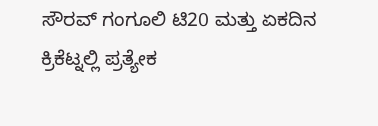ಸೌರವ್ ಗಂಗೂಲಿ ಟಿ20 ಮತ್ತು ಏಕದಿನ ಕ್ರಿಕೆಟ್ನಲ್ಲಿ ಪ್ರತ್ಯೇಕ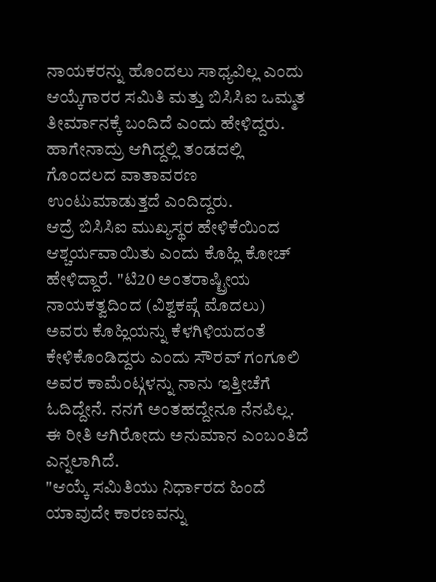ನಾಯಕರನ್ನು ಹೊಂದಲು ಸಾಧ್ಯವಿಲ್ಲ ಎಂದು ಆಯ್ಕೆಗಾರರ ಸಮಿತಿ ಮತ್ತು ಬಿಸಿಸಿಐ ಒಮ್ಮತ ತೀರ್ಮಾನಕ್ಕೆ ಬಂದಿದೆ ಎಂದು ಹೇಳಿದ್ದರು. ಹಾಗೇನಾದ್ರು ಆಗಿದ್ದಲ್ಲಿ ತಂಡದಲ್ಲಿ ಗೊಂದಲದ ವಾತಾವರಣ ಉಂಟುಮಾಡುತ್ತದೆ ಎಂದಿದ್ದರು.
ಆದ್ರೆ ಬಿಸಿಸಿಐ ಮುಖ್ಯಸ್ಥರ ಹೇಳಿಕೆಯಿಂದ ಆಶ್ಚರ್ಯವಾಯಿತು ಎಂದು ಕೊಹ್ಲಿ ಕೋಚ್ ಹೇಳಿದ್ದಾರೆ. "ಟಿ20 ಅಂತರಾಷ್ಟ್ರೀಯ ನಾಯಕತ್ವದಿಂದ (ವಿಶ್ವಕಪ್ಗೆ ಮೊದಲು) ಅವರು ಕೊಹ್ಲಿಯನ್ನು ಕೆಳಗಿಳಿಯದಂತೆ ಕೇಳಿಕೊಂಡಿದ್ದರು ಎಂದು ಸೌರವ್ ಗಂಗೂಲಿ ಅವರ ಕಾಮೆಂಟ್ಗಳನ್ನು ನಾನು ಇತ್ತೀಚೆಗೆ ಓದಿದ್ದೇನೆ. ನನಗೆ ಅಂತಹದ್ದೇನೂ ನೆನಪಿಲ್ಲ. ಈ ರೀತಿ ಆಗಿರೋದು ಅನುಮಾನ ಎಂಬಂತಿದೆ ಎನ್ನಲಾಗಿದೆ.
"ಆಯ್ಕೆ ಸಮಿತಿಯು ನಿರ್ಧಾರದ ಹಿಂದೆ ಯಾವುದೇ ಕಾರಣವನ್ನು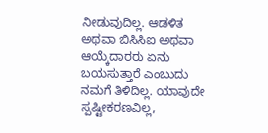ನೀಡುವುದಿಲ್ಲ. ಆಡಳಿತ ಅಥವಾ ಬಿಸಿಸಿಐ ಅಥವಾ ಆಯ್ಕೆದಾರರು ಏನು ಬಯಸುತ್ತಾರೆ ಎಂಬುದು ನಮಗೆ ತಿಳಿದಿಲ್ಲ. ಯಾವುದೇ ಸ್ಪಷ್ಟೀಕರಣವಿಲ್ಲ,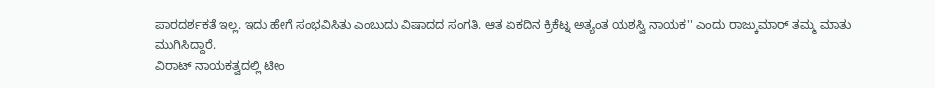ಪಾರದರ್ಶಕತೆ ಇಲ್ಲ. ಇದು ಹೇಗೆ ಸಂಭವಿಸಿತು ಎಂಬುದು ವಿಷಾದದ ಸಂಗತಿ. ಆತ ಏಕದಿನ ಕ್ರಿಕೆಟ್ನ ಅತ್ಯಂತ ಯಶಸ್ವಿ ನಾಯಕ'' ಎಂದು ರಾಜ್ಕುಮಾರ್ ತಮ್ಮ ಮಾತು ಮುಗಿಸಿದ್ದಾರೆ.
ವಿರಾಟ್ ನಾಯಕತ್ವದಲ್ಲಿ ಟೀಂ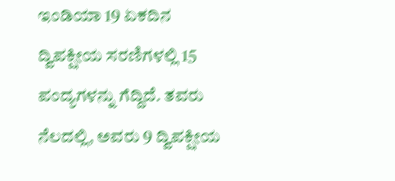ಇಂಡಿಯಾ 19 ಏಕದಿನ ದ್ವಿಪಕ್ಷೀಯ ಸರಣಿಗಳಲ್ಲಿ 15 ಪಂದ್ಯಗಳನ್ನು ಗೆದ್ದಿದೆ. ತವರು ನೆಲದಲ್ಲಿ, ಅವರು 9 ದ್ವಿಪಕ್ಷೀಯ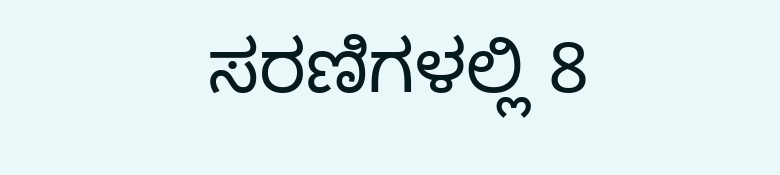ಸರಣಿಗಳಲ್ಲಿ 8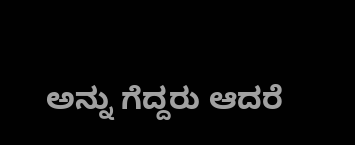ಅನ್ನು ಗೆದ್ದರು ಆದರೆ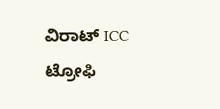ವಿರಾಟ್ ICC ಟ್ರೋಫಿ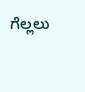ಗೆಲ್ಲಲು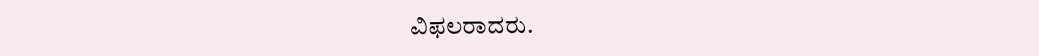ವಿಫಲರಾದರು.